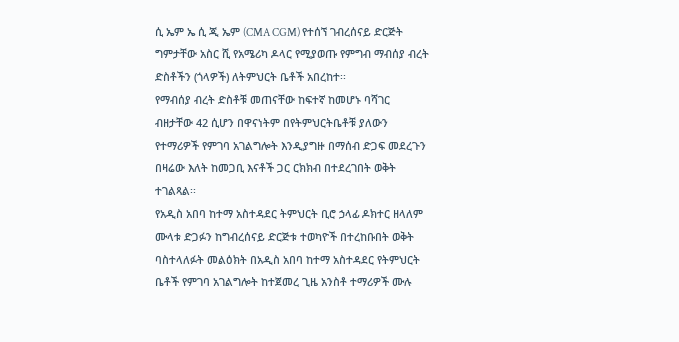ሲ ኤም ኤ ሲ ጂ ኤም (CMA CGM) የተሰኘ ገብረሰናይ ድርጅት ግምታቸው አስር ሺ የአሜሪካ ዶላር የሚያወጡ የምግብ ማብሰያ ብረት ድስቶችን (ጎላዎች) ለትምህርት ቤቶች አበረከተ፡፡
የማብሰያ ብረት ድስቶቹ መጠናቸው ከፍተኛ ከመሆኑ ባሻገር ብዘታቸው 42 ሲሆን በዋናነትም በየትምህርትቤቶቹ ያለውን የተማሪዎች የምገባ አገልግሎት እንዲያግዙ በማሰብ ድጋፍ መደረጉን በዛሬው እለት ከመጋቢ እናቶች ጋር ርክክብ በተደረገበት ወቅት ተገልጻል፡፡
የአዲስ አበባ ከተማ አስተዳደር ትምህርት ቢሮ ኃላፊ ዶክተር ዘላለም ሙላቱ ድጋፉን ከግብረሰናይ ድርጅቱ ተወካዮች በተረከቡበት ወቅት ባስተላለፉት መልዕክት በአዲስ አበባ ከተማ አስተዳደር የትምህርት ቤቶች የምገባ አገልግሎት ከተጀመረ ጊዜ አንስቶ ተማሪዎች ሙሉ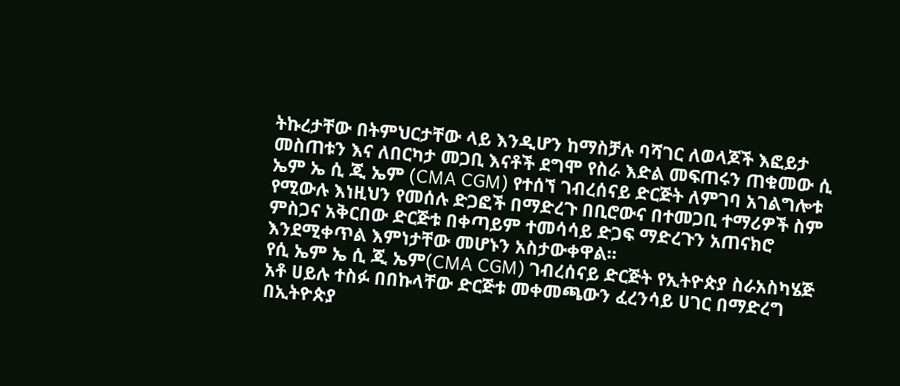ትኩረታቸው በትምህርታቸው ላይ እንዲሆን ከማስቻሉ ባሻገር ለወላጆች እፎይታ መስጠቱን እና ለበርካታ መጋቢ እናቶች ደግሞ የስራ እድል መፍጠሩን ጠቁመው ሲ ኤም ኤ ሲ ጂ ኤም (CMA CGM) የተሰኘ ገብረሰናይ ድርጅት ለምገባ አገልግሎቱ የሚውሉ እነዚህን የመሰሉ ድጋፎች በማድረጉ በቢሮውና በተመጋቢ ተማሪዎች ስም ምስጋና አቅርበው ድርጅቱ በቀጣይም ተመሳሳይ ድጋፍ ማድረጉን አጠናክሮ እንደሚቀጥል እምነታቸው መሆኑን አስታውቀዋል፡፡
የሲ ኤም ኤ ሲ ጂ ኤም(CMA CGM) ገብረሰናይ ድርጅት የኢትዮጵያ ስራአስካሄጅ አቶ ሀይሉ ተስፉ በበኩላቸው ድርጅቱ መቀመጫውን ፈረንሳይ ሀገር በማድረግ በኢትዮጵያ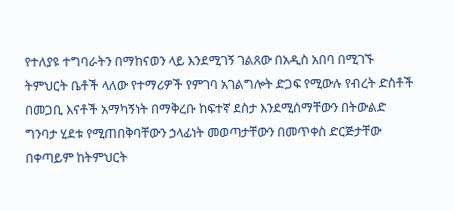የተለያዩ ተግባራትን በማከናወን ላይ እንደሚገኝ ገልጸው በአዲስ አበባ በሚገኙ ትምህርት ቤቶች ላለው የተማሪዎች የምገባ አገልግሎት ድጋፍ የሚውሉ የብረት ድስቶች በመጋቢ እናቶች አማካኝነት በማቅረቡ ከፍተኛ ደስታ እንደሚሰማቸውን በትውልድ ግንባታ ሂደቱ የሚጠበቅባቸውን ኃላፊነት መወጣታቸውን በመጥቀስ ድርጅታቸው በቀጣይም ከትምህርት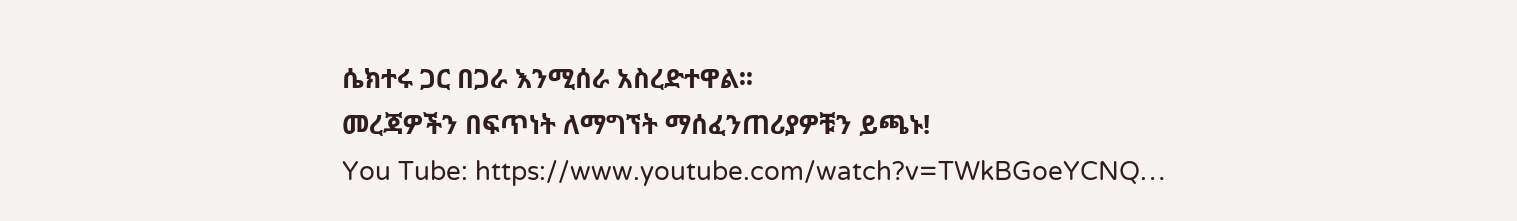ሴክተሩ ጋር በጋራ እንሚሰራ አስረድተዋል፡፡
መረጃዎችን በፍጥነት ለማግኘት ማሰፈንጠሪያዎቹን ይጫኑ!
You Tube: https://www.youtube.com/watch?v=TWkBGoeYCNQ…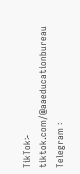TikTok፡- tiktok.com/@aaeducationbureau
Telegram ፡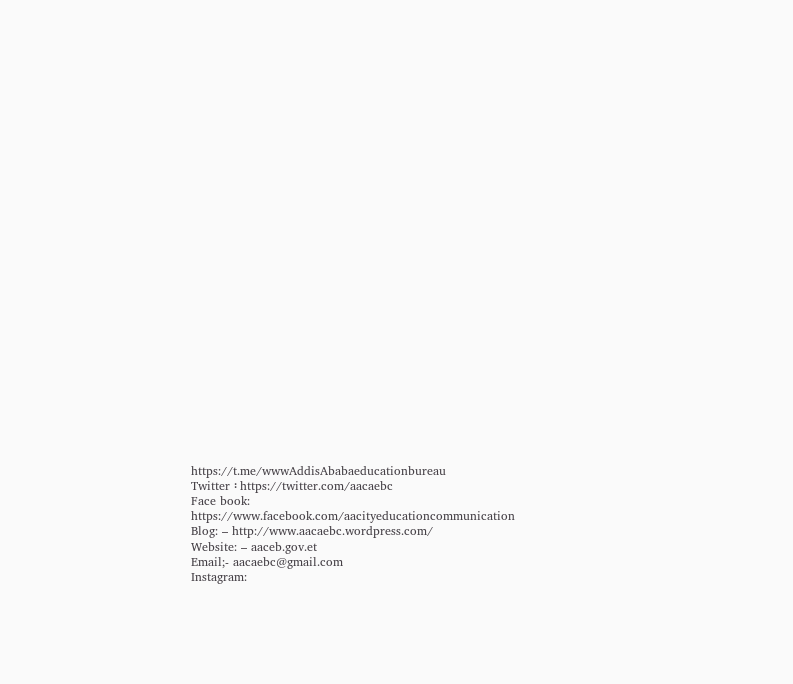https://t.me/wwwAddisAbabaeducationbureau
Twitter ፡ https://twitter.com/aacaebc
Face book: https://www.facebook.com/aacityeducationcommunication
Blog: – http://www.aacaebc.wordpress.com/
Website: – aaceb.gov.et
Email;- aacaebc@gmail.com
Instagram: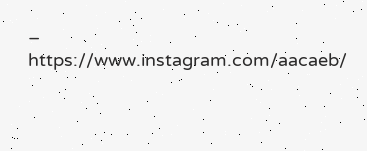– https://www.instagram.com/aacaeb/